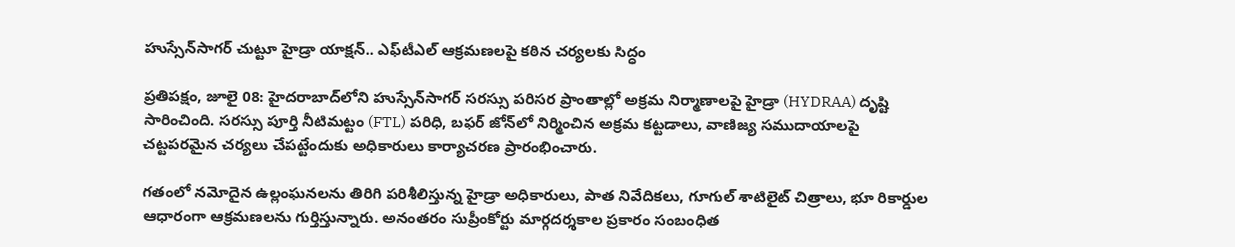హుస్సేన్‌సాగర్ చుట్టూ హైడ్రా యాక్షన్.. ఎఫ్‌టీఎల్ ఆక్రమణలపై కఠిన చర్యలకు సిద్ధం

ప్రతిపక్షం, జూలై 08: హైదరాబాద్‌లోని హుస్సేన్‌సాగర్ సరస్సు పరిసర ప్రాంతాల్లో అక్రమ నిర్మాణాలపై హైడ్రా (HYDRAA) దృష్టి సారించింది. సరస్సు పూర్తి నీటిమట్టం (FTL) పరిధి, బఫర్ జోన్‌లో నిర్మించిన అక్రమ కట్టడాలు, వాణిజ్య సముదాయాలపై చట్టపరమైన చర్యలు చేపట్టేందుకు అధికారులు కార్యాచరణ ప్రారంభించారు.

గతంలో నమోదైన ఉల్లంఘనలను తిరిగి పరిశీలిస్తున్న హైడ్రా అధికారులు, పాత నివేదికలు, గూగుల్ శాటిలైట్ చిత్రాలు, భూ రికార్డుల ఆధారంగా ఆక్రమణలను గుర్తిస్తున్నారు. అనంతరం సుప్రీంకోర్టు మార్గదర్శకాల ప్రకారం సంబంధిత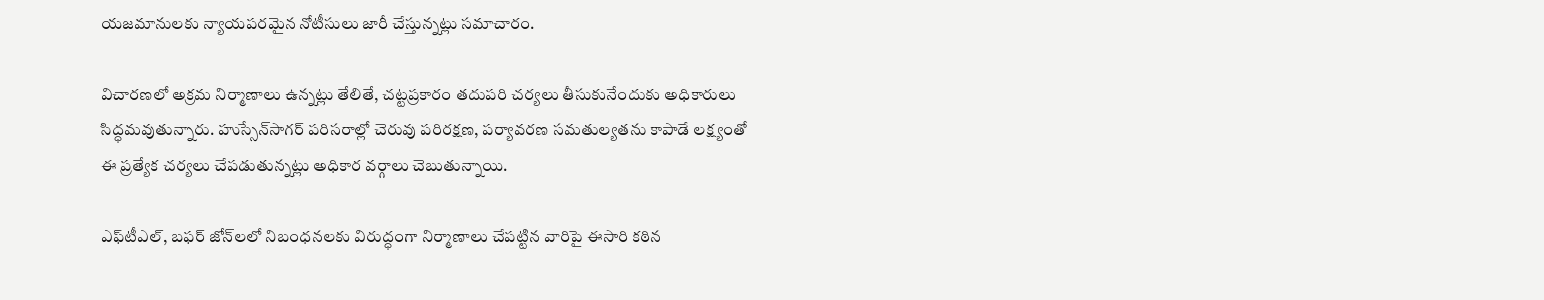యజమానులకు న్యాయపరమైన నోటీసులు జారీ చేస్తున్నట్లు సమాచారం.

విచారణలో అక్రమ నిర్మాణాలు ఉన్నట్లు తేలితే, చట్టప్రకారం తదుపరి చర్యలు తీసుకునేందుకు అధికారులు సిద్ధమవుతున్నారు. హుస్సేన్‌సాగర్ పరిసరాల్లో చెరువు పరిరక్షణ, పర్యావరణ సమతుల్యతను కాపాడే లక్ష్యంతో ఈ ప్రత్యేక చర్యలు చేపడుతున్నట్లు అధికార వర్గాలు చెబుతున్నాయి.

ఎఫ్‌టీఎల్, బఫర్ జోన్‌లలో నిబంధనలకు విరుద్ధంగా నిర్మాణాలు చేపట్టిన వారిపై ఈసారి కఠిన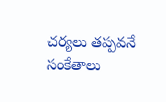చర్యలు తప్పవనే సంకేతాలు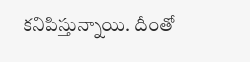కనిపిస్తున్నాయి. దీంతో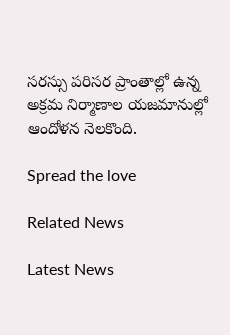సరస్సు పరిసర ప్రాంతాల్లో ఉన్న అక్రమ నిర్మాణాల యజమానుల్లో ఆందోళన నెలకొంది.

Spread the love

Related News

Latest News